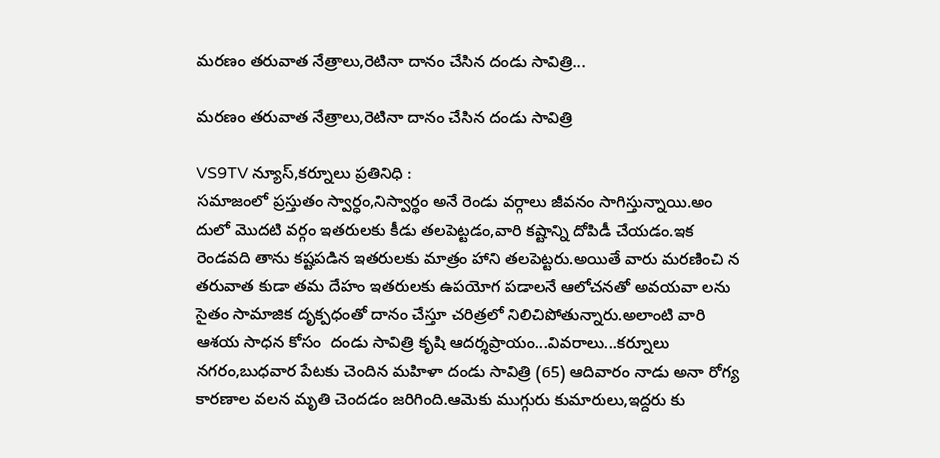మరణం తరువాత నేత్రాలు,రెటినా దానం చేసిన దండు సావిత్రి...

మరణం తరువాత నేత్రాలు,రెటినా దానం చేసిన దండు సావిత్రి

VS9TV న్యూస్,కర్నూలు ప్రతినిధి :
సమాజంలో ప్రస్తుతం స్వార్ధం,నిస్వార్థం అనే రెండు వర్గాలు జీవనం సాగిస్తున్నాయి.అం దులో మొదటి వర్గం ఇతరులకు కీడు తలపెట్టడం,వారి కష్టాన్ని దోపిడీ చేయడం.ఇక రెండవది తాను కష్టపడిన ఇతరులకు మాత్రం హాని తలపెట్టరు.అయితే వారు మరణించి న తరువాత కుడా తమ దేహం ఇతరులకు ఉపయోగ పడాలనే ఆలోచనతో అవయవా లను సైతం సామాజిక దృక్పధంతో దానం చేస్తూ చరిత్రలో నిలిచిపోతున్నారు.అలాంటి వారి ఆశయ సాధన కోసం  దండు సావిత్రి కృషి ఆదర్శప్రాయం...వివరాలు...కర్నూలు నగరం,బుధవార పేటకు చెందిన మహిళా దండు సావిత్రి (65) ఆదివారం నాడు అనా రోగ్య కారణాల వలన మృతి చెందడం జరిగింది.ఆమెకు ముగ్గురు కుమారులు,ఇద్దరు కు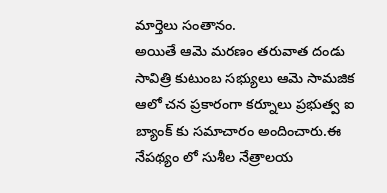మార్తెలు సంతానం.
అయితే ఆమె మరణం తరువాత దండు సావిత్రి కుటుంబ సభ్యులు ఆమె సామజిక ఆలో చన ప్రకారంగా కర్నూలు ప్రభుత్వ ఐ బ్యాంక్ కు సమాచారం అందించారు.ఈ నేపథ్యం లో సుశీల నేత్రాలయ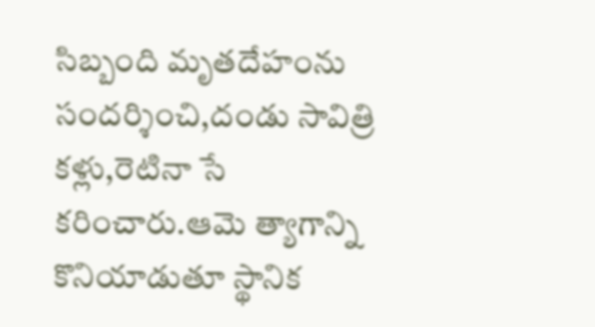సిబ్బంది మృతదేహంను సందర్శించి,దండు సావిత్రి కళ్లు,రెటినా సే కరించారు.ఆమె త్యాగాన్ని కొనియాడుతూ స్థానిక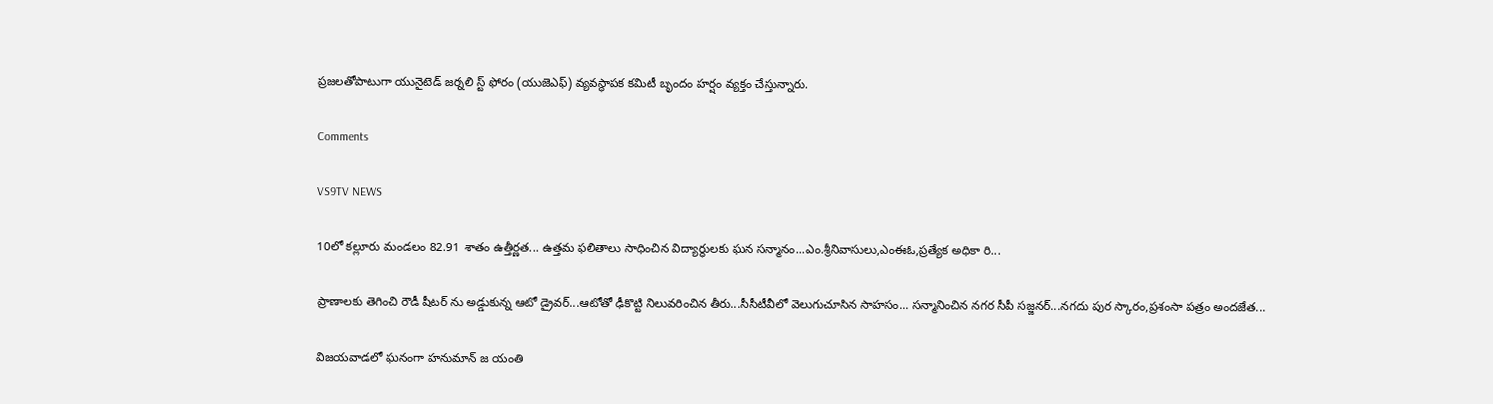ప్రజలతోపాటుగా యునైటెడ్ జర్నలి స్ట్ ఫోరం (యుజెఎఫ్) వ్యవస్థాపక కమిటీ బృందం హర్షం వ్యక్తం చేస్తున్నారు.

Comments

VS9TV NEWS

10లో కల్లూరు మండలం 82.91 శాతం ఉత్తీర్ణత... ఉత్తమ ఫలితాలు సాధించిన విద్యార్థులకు ఘన సన్మానం...ఎం.శ్రీనివాసులు,ఎంఈఓ,ప్రత్యేక అధికా రి...

ప్రాణాలకు తెగించి రౌడీ షీటర్ ను అడ్డుకున్న ఆటో డ్రైవర్...ఆటోతో ఢీకొట్టి నిలువరించిన తీరు...సీసీటీవీలో వెలుగుచూసిన సాహసం... సన్మానించిన నగర సీపీ సజ్జనర్...నగదు పుర స్కారం,ప్రశంసా పత్రం అందజేత...

విజయవాడలో ఘనంగా హనుమాన్ జ యంతి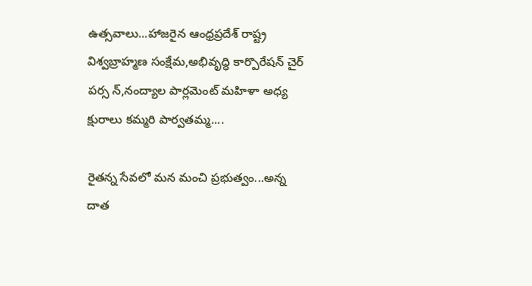ఉత్సవాలు...హాజరైన ఆంధ్రప్రదేశ్ రాష్ట్ర విశ్వబ్రాహ్మణ సంక్షేమ,అభివృద్ధి కార్పొరేషన్ చైర్ పర్స న్,నంద్యాల పార్లమెంట్ మహిళా అధ్య క్షురాలు కమ్మరి పార్వతమ్మ....

రైతన్న సేవలో మన మంచి ప్రభుత్వం...అన్న దాత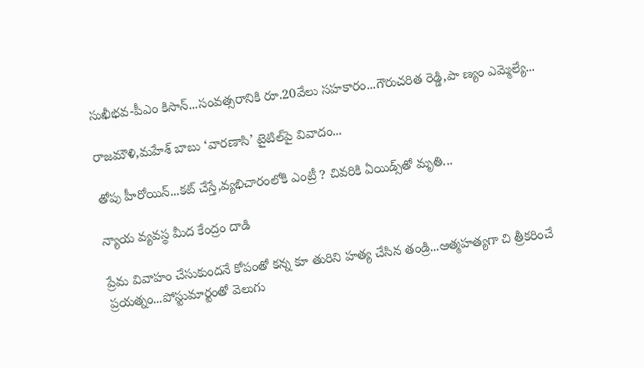సుఖీభవ-పీఎం కిసాన్...సంవత్సరానికి రూ.20వేలు సహకారం...గౌరుచరిత రెడ్డి,పా ణ్యం ఎమ్మెల్యే...

రాజమౌళి,మహేశ్ బాబు ‘వారణాసి’ టైటిల్‌పై వివాదం...

తోపు హీరోయిన్...కట్ చేస్తే,వ్యభిచారంలోకి ఎంట్రీ ? చివరికి ఏయిడ్స్‌తో మృతి...

న్యాయ వ్యవస్థ మీద కేంద్రం దాడి

ప్రేమ వివాహం చేసుకుందనే కోపంతో కన్న కూ తురిని హత్య చేసిన తండ్రి...ఆత్మహత్యగా చి త్రీకరించే ప్రయత్నం...పోస్టుమార్టంతో వెలుగు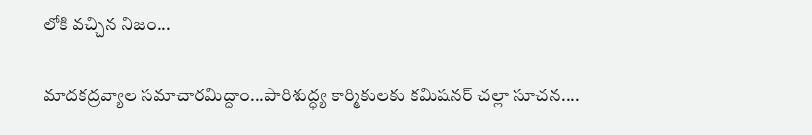లోకి వచ్చిన నిజం...

మాదకద్రవ్యాల సమాచారమిద్దాం...పారిశుద్ధ్య కార్మికులకు కమిషనర్ చల్లా సూచన....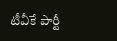టీవీకే పార్టీ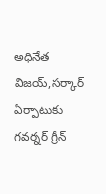అధినేత విజయ్,సర్కార్ ఏర్పాటుకు గవర్నర్ గ్రీన్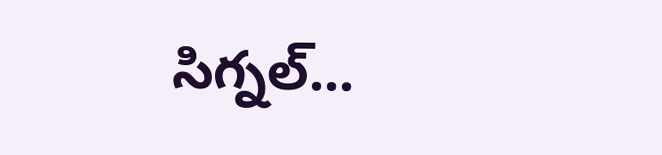సిగ్నల్...